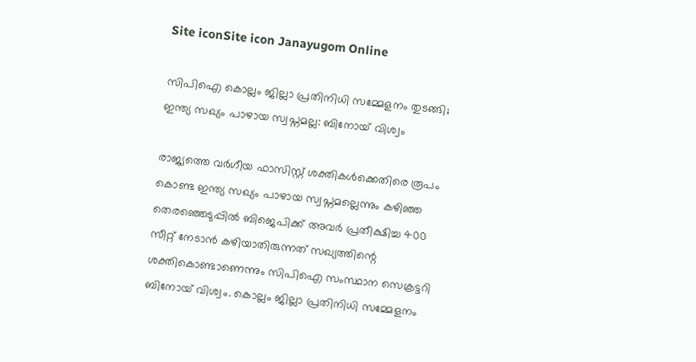Site iconSite icon Janayugom Online

സിപിഐ കൊല്ലം ജില്ലാ പ്രതിനിധി സമ്മേളനം തുടങ്ങി; ഇന്ത്യ സഖ്യം പാഴായ സ്വപ്നമല്ല: ബിനോയ് വിശ്വം

രാജ്യത്തെ വര്‍ഗീയ ഫാസിസ്റ്റ് ശക്തികള്‍ക്കെതിരെ രൂപം കൊണ്ട ഇന്ത്യ സഖ്യം പാഴായ സ്വപ്നമല്ലെന്നും കഴിഞ്ഞ തെരഞ്ഞെടുപ്പില്‍ ബിജെപിക്ക് അവര്‍ പ്രതീക്ഷിച്ച 400 സീറ്റ് നേടാന്‍ കഴിയാതിരുന്നത് സഖ്യത്തിന്റെ ശക്തികൊണ്ടാണെന്നും സിപിഐ സംസ്ഥാന സെക്രട്ടറി ബിനോയ് വിശ്വം. കൊല്ലം ജില്ലാ പ്രതിനിധി സമ്മേളനം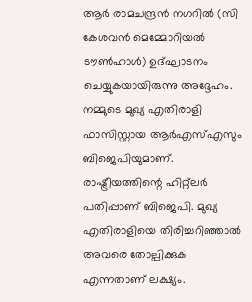ആര്‍ രാമചന്ദ്രന്‍ നഗറില്‍ (സി കേശവന്‍ മെമ്മോറിയല്‍ ടൗണ്‍ഹാള്‍) ഉദ്ഘാടനം ചെയ്യുകയായിരുന്നു അദ്ദേഹം. നമ്മുടെ മുഖ്യ എതിരാളി ഫാസിസ്റ്റായ ആര്‍എസ്എസും ബിജെപിയുമാണ്. രാഷ്ട്രീയത്തിന്റെ ഹിറ്റ്ലര്‍ പതിപ്പാണ് ബിജെപി. മുഖ്യ എതിരാളിയെ തിരിച്ചറി‍ഞ്ഞാല്‍ അവരെ തോല്പിക്കുക എന്നതാണ് ലക്ഷ്യം.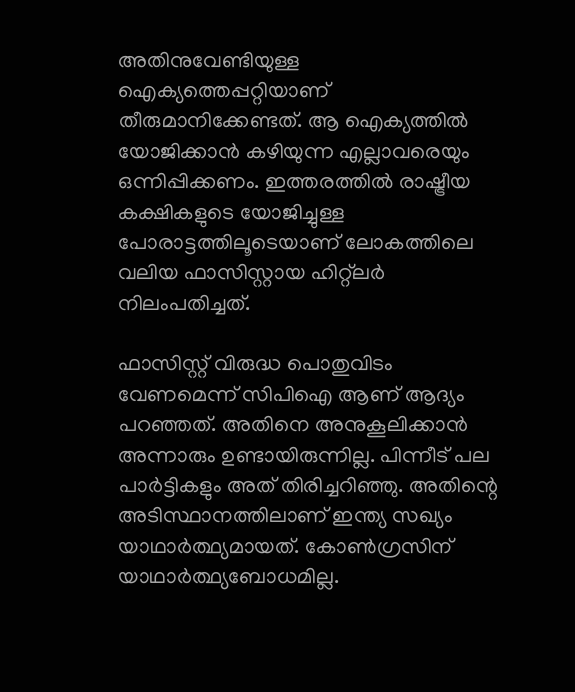അതിനുവേണ്ടിയുള്ള ഐക്യത്തെപ്പറ്റിയാണ് തീരുമാനിക്കേണ്ടത്. ആ ഐക്യത്തില്‍ യോജിക്കാന്‍ കഴിയുന്ന എല്ലാവരെയും ഒന്നിപ്പിക്കണം. ഇത്തരത്തില്‍ രാഷ്ട്രീയ കക്ഷികളുടെ യോജിച്ചുള്ള പോരാട്ടത്തിലൂടെയാണ് ലോകത്തിലെ വലിയ ഫാസിസ്റ്റായ ഹിറ്റ്ലര്‍ നിലംപതിച്ചത്.

ഫാസിസ്റ്റ് വിരുദ്ധ പൊതുവിടം വേണമെന്ന് സിപിഐ ആണ് ആദ്യം പറഞ്ഞത്. അതിനെ അനുകൂലിക്കാന്‍ അന്നാരും ഉണ്ടായിരുന്നില്ല. പിന്നീട് പല പാര്‍ട്ടികളും അത് തിരിച്ചറിഞ്ഞു. അതിന്റെ അടിസ്ഥാനത്തിലാണ് ഇന്ത്യ സഖ്യം യാഥാര്‍ത്ഥ്യമായത്. കോണ്‍ഗ്രസിന് യാഥാര്‍ത്ഥ്യബോധമില്ല.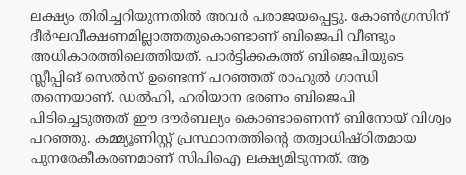ലക്ഷ്യം തിരിച്ചറിയുന്നതില്‍ അവര്‍ പരാജയപ്പെട്ടു. കോണ്‍ഗ്രസിന് ദീര്‍ഘവീക്ഷണമില്ലാത്തതുകൊണ്ടാണ് ബിജെപി വീണ്ടും അധികാരത്തിലെത്തിയത്. പാര്‍ട്ടിക്കകത്ത് ബിജെപിയുടെ സ്ലീപ്പിങ് സെല്‍സ് ഉണ്ടെന്ന് പറഞ്ഞത് രാഹുല്‍ ഗാന്ധി തന്നെയാണ്. ഡല്‍ഹി, ഹരിയാന ഭരണം ബിജെപി പിടിച്ചെടുത്തത് ഈ ദൗര്‍ബല്യം കൊണ്ടാണെന്ന് ബിനോയ് വിശ്വം പറഞ്ഞു. കമ്മ്യൂണിസ്റ്റ് പ്രസ്ഥാനത്തിന്റെ തത്വാധിഷ്ഠിതമായ പുനരേകീകരണമാണ് സിപിഐ ലക്ഷ്യമിടുന്നത്. ആ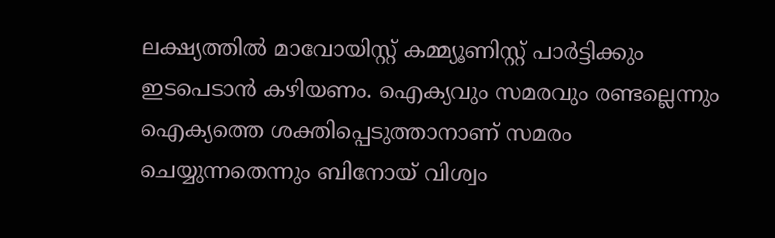ലക്ഷ്യത്തില്‍ മാവോയിസ്റ്റ് കമ്മ്യൂണിസ്റ്റ് പാര്‍ട്ടിക്കും ഇടപെടാന്‍ കഴിയണം. ഐക്യവും സമരവും രണ്ടല്ലെന്നും ഐക്യത്തെ ശക്തിപ്പെടുത്താനാണ് സമരം ചെയ്യുന്നതെന്നും ബിനോയ് വിശ്വം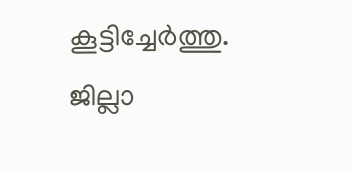കൂട്ടിച്ചേര്‍ത്തു. ജില്ലാ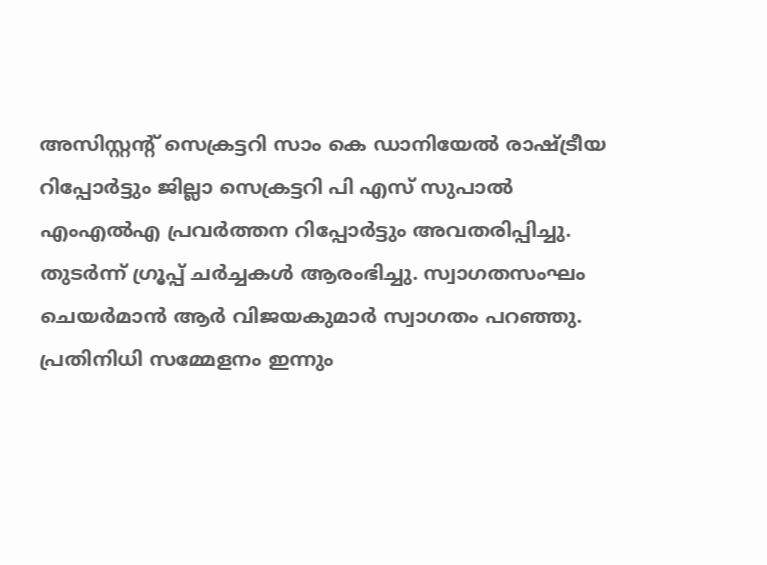അസിസ്റ്റന്റ് സെക്രട്ടറി സാം കെ ഡാനിയേല്‍ രാഷ്ട്രീയ റിപ്പോര്‍ട്ടും ജില്ലാ സെക്രട്ടറി പി എസ് സുപാല്‍ എംഎല്‍എ പ്രവര്‍ത്തന റിപ്പോര്‍ട്ടും അവതരിപ്പിച്ചു. തുടര്‍ന്ന് ഗ്രൂപ്പ് ചര്‍ച്ചകള്‍ ആരംഭിച്ചു. സ്വാഗതസംഘം ചെയര്‍മാന്‍ ആര്‍ വിജയകുമാര്‍ സ്വാഗതം പറഞ്ഞു. പ്രതിനിധി സമ്മേളനം ഇന്നും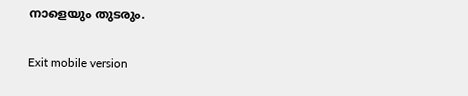നാളെയും തുടരും.

Exit mobile version